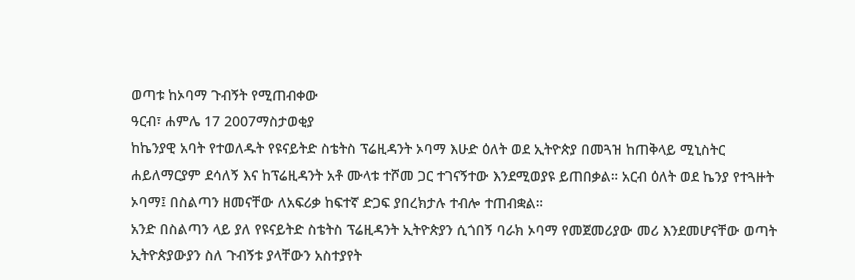ወጣቱ ከኦባማ ጉብኝት የሚጠብቀው
ዓርብ፣ ሐምሌ 17 2007ማስታወቂያ
ከኬንያዊ አባት የተወለዱት የዩናይትድ ስቴትስ ፕሬዚዳንት ኦባማ እሁድ ዕለት ወደ ኢትዮጵያ በመጓዝ ከጠቅላይ ሚኒስትር ሐይለማርያም ደሳለኝ እና ከፕሬዚዳንት አቶ ሙላቱ ተሾመ ጋር ተገናኝተው እንደሚወያዩ ይጠበቃል። አርብ ዕለት ወደ ኬንያ የተጓዙት ኦባማ፤ በስልጣን ዘመናቸው ለአፍሪቃ ከፍተኛ ድጋፍ ያበረክታሉ ተብሎ ተጠብቋል።
አንድ በስልጣን ላይ ያለ የዩናይትድ ስቴትስ ፕሬዚዳንት ኢትዮጵያን ሲጎበኝ ባራክ ኦባማ የመጀመሪያው መሪ እንደመሆናቸው ወጣት ኢትዮጵያውያን ስለ ጉብኝቱ ያላቸውን አስተያየት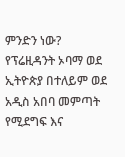ምንድን ነው?
የፕሬዚዳንት ኦባማ ወደ ኢትዮጵያ በተለይም ወደ አዲስ አበባ መምጣት የሚደግፍ እና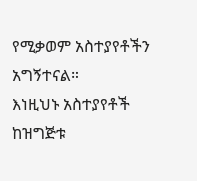የሚቃወም አስተያየቶችን አግኝተናል።
እነዚህኑ አስተያየቶች ከዝግጅቱ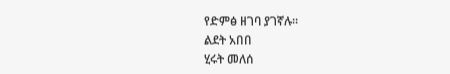የድምፅ ዘገባ ያገኛሉ።
ልደት አበበ
ሂሩት መለሰ